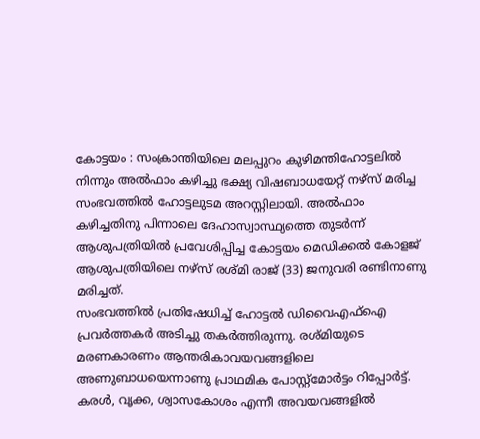കോട്ടയം : സംക്രാന്തിയിലെ മലപ്പുറം കുഴിമന്തിഹോട്ടലിൽ നിന്നും അൽഫാം കഴിച്ചു ഭക്ഷ്യ വിഷബാധയേറ്റ് നഴ്സ് മരിച്ച സംഭവത്തിൽ ഹോട്ടലുടമ അറസ്റ്റിലായി. അൽഫാം കഴിച്ചതിനു പിന്നാലെ ദേഹാസ്വാസ്ഥ്യത്തെ തുടർന്ന് ആശുപത്രിയിൽ പ്രവേശിപ്പിച്ച കോട്ടയം മെഡിക്കൽ കോളജ് ആശുപത്രിയിലെ നഴ്സ് രശ്മി രാജ് (33) ജനുവരി രണ്ടിനാണു മരിച്ചത്.
സംഭവത്തിൽ പ്രതിഷേധിച്ച് ഹോട്ടൽ ഡിവൈഎഫ്ഐ പ്രവർത്തകർ അടിച്ചു തകർത്തിരുന്നു. രശ്മിയുടെ മരണകാരണം ആന്തരികാവയവങ്ങളിലെ അണുബാധയെന്നാണു പ്രാഥമിക പോസ്റ്റ്മോർട്ടം റിപ്പോർട്ട്. കരൾ, വൃക്ക, ശ്വാസകോശം എന്നീ അവയവങ്ങളിൽ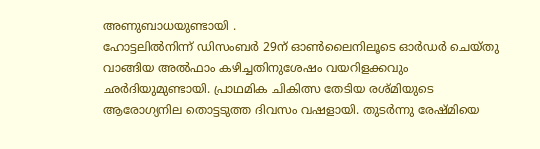അണുബാധയുണ്ടായി .
ഹോട്ടലിൽനിന്ന് ഡിസംബർ 29ന് ഓൺലൈനിലൂടെ ഓർഡർ ചെയ്തു വാങ്ങിയ അൽഫാം കഴിച്ചതിനുശേഷം വയറിളക്കവും ഛർദിയുമുണ്ടായി. പ്രാഥമിക ചികിത്സ തേടിയ രശ്മിയുടെ ആരോഗ്യനില തൊട്ടടുത്ത ദിവസം വഷളായി. തുടർന്നു രേഷ്മിയെ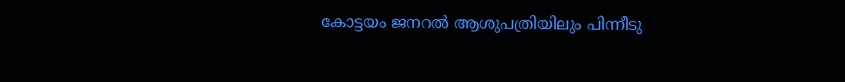കോട്ടയം ജനറൽ ആശുപത്രിയിലും പിന്നീടു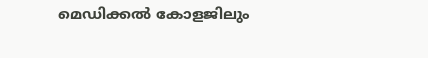മെഡിക്കൽ കോളജിലും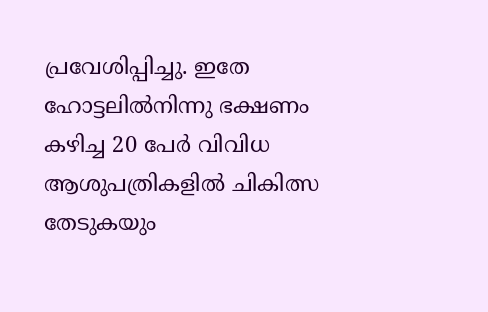പ്രവേശിപ്പിച്ചു. ഇതേ ഹോട്ടലിൽനിന്നു ഭക്ഷണം കഴിച്ച 20 പേർ വിവിധ ആശുപത്രികളിൽ ചികിത്സ തേടുകയും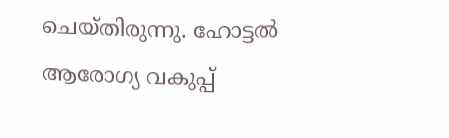ചെയ്തിരുന്നു. ഹോട്ടൽ ആരോഗ്യ വകുപ്പ്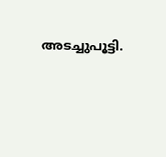അടച്ചുപൂട്ടി.